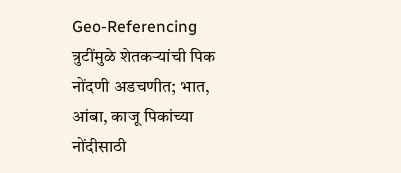Geo-Referencing त्रुटींमुळे शेतकऱ्यांची पिक नोंदणी अडचणीत; भात, आंबा, काजू पिकांच्या नोंदीसाठी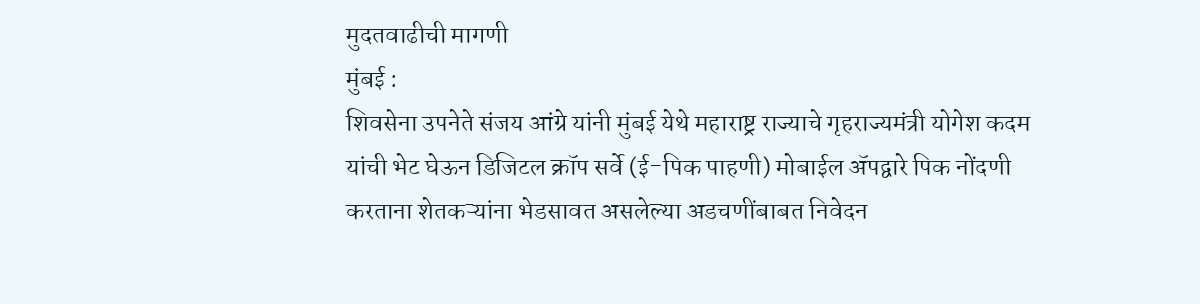मुदतवाढीची मागणी
मुंबई :
शिवसेना उपनेते संजय आंग्रे यांनी मुंबई येथे महाराष्ट्र राज्याचे गृहराज्यमंत्री योगेश कदम यांची भेट घेऊन डिजिटल क्रॉप सर्वे (ई-पिक पाहणी) मोबाईल ॲपद्वारे पिक नोंदणी करताना शेतकऱ्यांना भेडसावत असलेल्या अडचणींबाबत निवेदन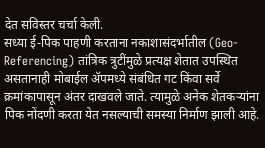देत सविस्तर चर्चा केली.
सध्या ई-पिक पाहणी करताना नकाशासंदर्भातील (Geo-Referencing) तांत्रिक त्रुटींमुळे प्रत्यक्ष शेतात उपस्थित असतानाही मोबाईल ॲपमध्ये संबंधित गट किंवा सर्वे क्रमांकापासून अंतर दाखवले जाते. त्यामुळे अनेक शेतकऱ्यांना पिक नोंदणी करता येत नसल्याची समस्या निर्माण झाली आहे.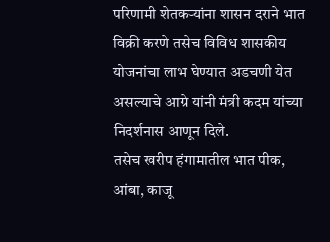परिणामी शेतकऱ्यांना शासन दराने भात विक्री करणे तसेच विविध शासकीय योजनांचा लाभ घेण्यात अडचणी येत असल्याचे आग्रे यांनी मंत्री कदम यांच्या निदर्शनास आणून दिले.
तसेच खरीप हंगामातील भात पीक, आंबा, काजू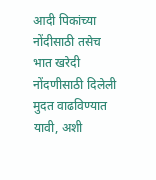आदी पिकांच्या नोंदीसाठी तसेच भात खरेदी नोंदणीसाठी दिलेली मुदत वाढविण्यात यावी, अशी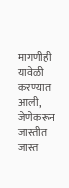मागणीही यावेळी करण्यात आली, जेणेकरून जास्तीत जास्त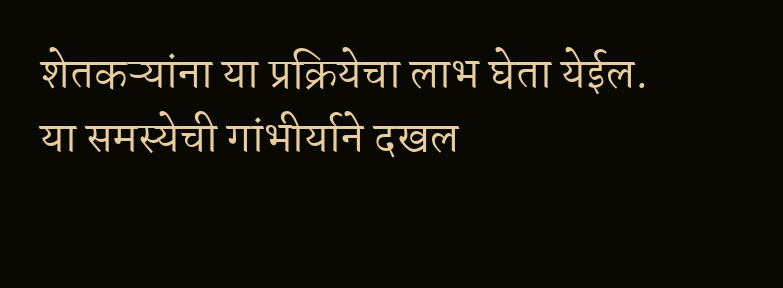शेतकऱ्यांना या प्रक्रियेचा लाभ घेता येईल.
या समस्येची गांभीर्याने दखल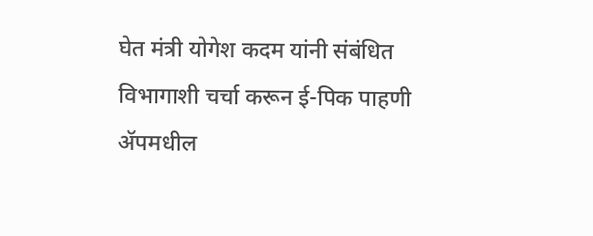घेत मंत्री योगेश कदम यांनी संबंधित विभागाशी चर्चा करून ई-पिक पाहणी ॲपमधील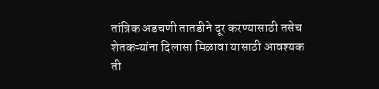तांत्रिक अडचणी तातडीने दूर करण्यासाठी तसेच शेतकऱ्यांना दिलासा मिळावा यासाठी आवश्यक ती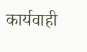कार्यवाही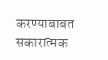करण्याबाबत सकारात्मक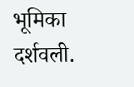भूमिका दर्शवली.